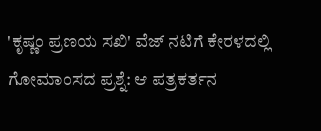'ಕೃಷ್ಣಂ ಪ್ರಣಯ ಸಖಿ' ವೆಜ್ ನಟಿಗೆ ಕೇರಳದಲ್ಲಿ ಗೋಮಾಂಸದ ಪ್ರಶ್ನೆ: ಆ ಪತ್ರಕರ್ತನ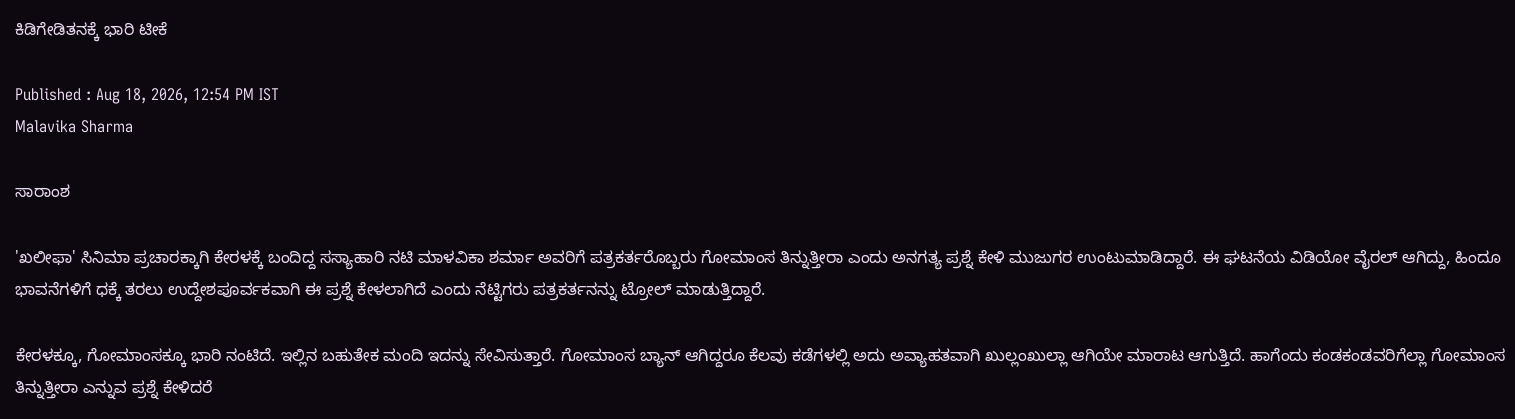ಕಿಡಿಗೇಡಿತನಕ್ಕೆ ಭಾರಿ ಟೀಕೆ

Published : Aug 18, 2026, 12:54 PM IST
Malavika Sharma

ಸಾರಾಂಶ

'ಖಲೀಫಾ' ಸಿನಿಮಾ ಪ್ರಚಾರಕ್ಕಾಗಿ ಕೇರಳಕ್ಕೆ ಬಂದಿದ್ದ ಸಸ್ಯಾಹಾರಿ ನಟಿ ಮಾಳವಿಕಾ ಶರ್ಮಾ ಅವರಿಗೆ ಪತ್ರಕರ್ತರೊಬ್ಬರು ಗೋಮಾಂಸ ತಿನ್ನುತ್ತೀರಾ ಎಂದು ಅನಗತ್ಯ ಪ್ರಶ್ನೆ ಕೇಳಿ ಮುಜುಗರ ಉಂಟುಮಾಡಿದ್ದಾರೆ. ಈ ಘಟನೆಯ ವಿಡಿಯೋ ವೈರಲ್ ಆಗಿದ್ದು, ಹಿಂದೂ ಭಾವನೆಗಳಿಗೆ ಧಕ್ಕೆ ತರಲು ಉದ್ದೇಶಪೂರ್ವಕವಾಗಿ ಈ ಪ್ರಶ್ನೆ ಕೇಳಲಾಗಿದೆ ಎಂದು ನೆಟ್ಟಿಗರು ಪತ್ರಕರ್ತನನ್ನು ಟ್ರೋಲ್ ಮಾಡುತ್ತಿದ್ದಾರೆ.

ಕೇರಳಕ್ಕೂ, ಗೋಮಾಂಸಕ್ಕೂ ಭಾರಿ ನಂಟಿದೆ. ಇಲ್ಲಿನ ಬಹುತೇಕ ಮಂದಿ ಇದನ್ನು ಸೇವಿಸುತ್ತಾರೆ. ಗೋಮಾಂಸ ಬ್ಯಾನ್ ಆಗಿದ್ದರೂ ಕೆಲವು ಕಡೆಗಳಲ್ಲಿ ಅದು ಅವ್ಯಾಹತವಾಗಿ ಖುಲ್ಲಂಖುಲ್ಲಾ ಆಗಿಯೇ ಮಾರಾಟ ಆಗುತ್ತಿದೆ. ಹಾಗೆಂದು ಕಂಡಕಂಡವರಿಗೆಲ್ಲಾ ಗೋಮಾಂಸ ತಿನ್ನುತ್ತೀರಾ ಎನ್ನುವ ಪ್ರಶ್ನೆ ಕೇಳಿದರೆ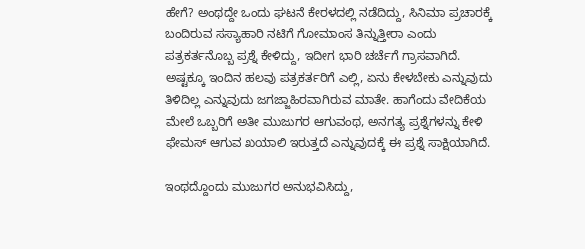ಹೇಗೆ? ಅಂಥದ್ದೇ ಒಂದು ಘಟನೆ ಕೇರಳದಲ್ಲಿ ನಡೆದಿದ್ದು, ಸಿನಿಮಾ ಪ್ರಚಾರಕ್ಕೆ ಬಂದಿರುವ ಸಸ್ಯಾಹಾರಿ ನಟಿಗೆ ಗೋಮಾಂಸ ತಿನ್ನುತ್ತೀರಾ ಎಂದು ಪತ್ರಕರ್ತನೊಬ್ಬ ಪ್ರಶ್ನೆ ಕೇಳಿದ್ದು, ಇದೀಗ ಭಾರಿ ಚರ್ಚೆಗೆ ಗ್ರಾಸವಾಗಿದೆ. ಅಷ್ಟಕ್ಕೂ ಇಂದಿನ ಹಲವು ಪತ್ರಕರ್ತರಿಗೆ ಎಲ್ಲಿ, ಏನು ಕೇಳಬೇಕು ಎನ್ನುವುದು ತಿಳಿದಿಲ್ಲ ಎನ್ನುವುದು ಜಗಜ್ಜಾಹಿರವಾಗಿರುವ ಮಾತೇ. ಹಾಗೆಂದು ವೇದಿಕೆಯ ಮೇಲೆ ಒಬ್ಬರಿಗೆ ಅತೀ ಮುಜುಗರ ಆಗುವಂಥ, ಅನಗತ್ಯ ಪ್ರಶ್ನೆಗಳನ್ನು ಕೇಳಿ ಫೇಮಸ್ ಆಗುವ ಖಯಾಲಿ ಇರುತ್ತದೆ ಎನ್ನುವುದಕ್ಕೆ ಈ ಪ್ರಶ್ನೆ ಸಾಕ್ಷಿಯಾಗಿದೆ.

ಇಂಥದ್ದೊಂದು ಮುಜುಗರ ಅನುಭವಿಸಿದ್ದು,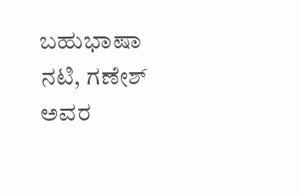ಬಹುಭಾಷಾ ನಟಿ, ಗಣೇಶ್ ಅವರ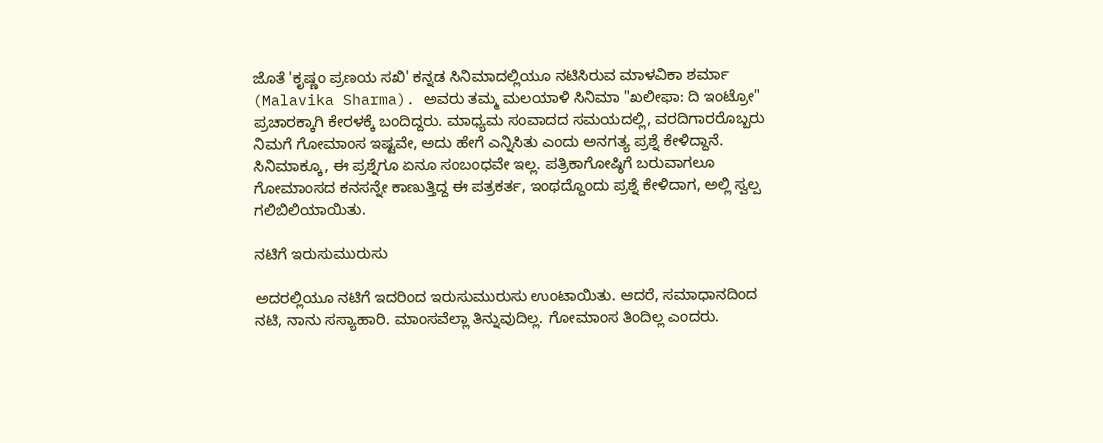ಜೊತೆ 'ಕೃಷ್ಣಂ ಪ್ರಣಯ ಸಖಿ' ಕನ್ನಡ ಸಿನಿಮಾದಲ್ಲಿಯೂ ನಟಿಸಿರುವ ಮಾಳವಿಕಾ ಶರ್ಮಾ (Malavika Sharma). ಅವರು ತಮ್ಮ ಮಲಯಾಳಿ ಸಿನಿಮಾ "ಖಲೀಫಾ: ದಿ ಇಂಟ್ರೋ" ಪ್ರಚಾರಕ್ಕಾಗಿ ಕೇರಳಕ್ಕೆ ಬಂದಿದ್ದರು. ಮಾಧ್ಯಮ ಸಂವಾದದ ಸಮಯದಲ್ಲಿ, ವರದಿಗಾರರೊಬ್ಬರು ನಿಮಗೆ ಗೋಮಾಂಸ ಇಷ್ಟವೇ, ಅದು ಹೇಗೆ ಎನ್ನಿಸಿತು ಎಂದು ಅನಗತ್ಯ ಪ್ರಶ್ನೆ ಕೇಳಿದ್ದಾನೆ. ಸಿನಿಮಾಕ್ಕೂ, ಈ ಪ್ರಶ್ನೆಗೂ ಏನೂ ಸಂಬಂಧವೇ ಇಲ್ಲ. ಪತ್ರಿಕಾಗೋಷ್ಠಿಗೆ ಬರುವಾಗಲೂ ಗೋಮಾಂಸದ ಕನಸನ್ನೇ ಕಾಣುತ್ತಿದ್ದ ಈ ಪತ್ರಕರ್ತ, ಇಂಥದ್ದೊಂದು ಪ್ರಶ್ನೆ ಕೇಳಿದಾಗ, ಅಲ್ಲಿ ಸ್ವಲ್ಪ ಗಲಿಬಿಲಿಯಾಯಿತು.

ನಟಿಗೆ ಇರುಸುಮುರುಸು

ಅದರಲ್ಲಿಯೂ ನಟಿಗೆ ಇದರಿಂದ ಇರುಸುಮುರುಸು ಉಂಟಾಯಿತು. ಆದರೆ, ಸಮಾಧಾನದಿಂದ ನಟಿ, ನಾನು ಸಸ್ಯಾಹಾರಿ. ಮಾಂಸವೆಲ್ಲಾ ತಿನ್ನುವುದಿಲ್ಲ. ಗೋಮಾಂಸ ತಿಂದಿಲ್ಲ ಎಂದರು.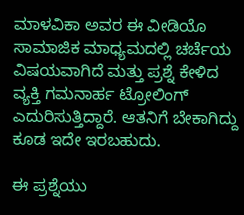ಮಾಳವಿಕಾ ಅವರ ಈ ವೀಡಿಯೊ ಸಾಮಾಜಿಕ ಮಾಧ್ಯಮದಲ್ಲಿ ಚರ್ಚೆಯ ವಿಷಯವಾಗಿದೆ ಮತ್ತು ಪ್ರಶ್ನೆ ಕೇಳಿದ ವ್ಯಕ್ತಿ ಗಮನಾರ್ಹ ಟ್ರೋಲಿಂಗ್ ಎದುರಿಸುತ್ತಿದ್ದಾರೆ. ಆತನಿಗೆ ಬೇಕಾಗಿದ್ದು ಕೂಡ ಇದೇ ಇರಬಹುದು.

ಈ ಪ್ರಶ್ನೆಯು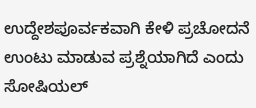ಉದ್ದೇಶಪೂರ್ವಕವಾಗಿ ಕೇಳಿ ಪ್ರಚೋದನೆ ಉಂಟು ಮಾಡುವ ಪ್ರಶ್ನೆಯಾಗಿದೆ ಎಂದು ಸೋಷಿಯಲ್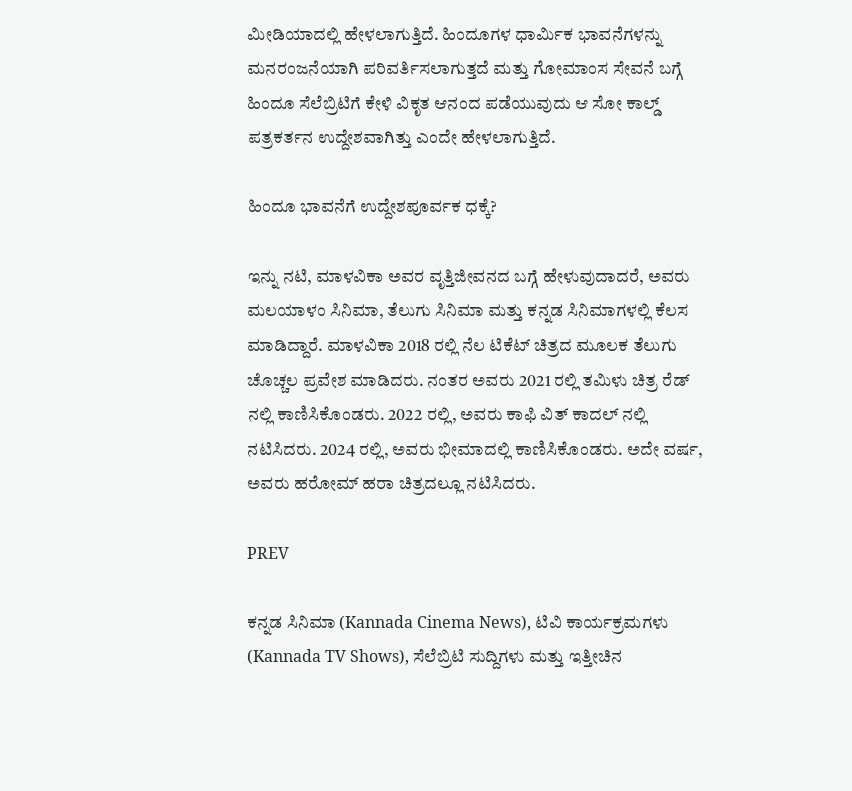ಮೀಡಿಯಾದಲ್ಲಿ ಹೇಳಲಾಗುತ್ತಿದೆ. ಹಿಂದೂಗಳ ಧಾರ್ಮಿಕ ಭಾವನೆಗಳನ್ನು ಮನರಂಜನೆಯಾಗಿ ಪರಿವರ್ತಿಸಲಾಗುತ್ತದೆ ಮತ್ತು ಗೋಮಾಂಸ ಸೇವನೆ ಬಗ್ಗೆ ಹಿಂದೂ ಸೆಲೆಬ್ರಿಟಿಗೆ ಕೇಳಿ ವಿಕೃತ ಆನಂದ ಪಡೆಯುವುದು ಆ ಸೋ ಕಾಲ್ಡ್ ಪತ್ರಕರ್ತನ ಉದ್ದೇಶವಾಗಿತ್ತು ಎಂದೇ ಹೇಳಲಾಗುತ್ತಿದೆ.

ಹಿಂದೂ ಭಾವನೆಗೆ ಉದ್ದೇಶಪೂರ್ವಕ ಧಕ್ಕೆ?

ಇನ್ನು ನಟಿ, ಮಾಳವಿಕಾ ಅವರ ವೃತ್ತಿಜೀವನದ ಬಗ್ಗೆ ಹೇಳುವುದಾದರೆ, ಅವರು ಮಲಯಾಳಂ ಸಿನಿಮಾ, ತೆಲುಗು ಸಿನಿಮಾ ಮತ್ತು ಕನ್ನಡ ಸಿನಿಮಾಗಳಲ್ಲಿ ಕೆಲಸ ಮಾಡಿದ್ದಾರೆ. ಮಾಳವಿಕಾ 2018 ರಲ್ಲಿ ನೆಲ ಟಿಕೆಟ್ ಚಿತ್ರದ ಮೂಲಕ ತೆಲುಗು ಚೊಚ್ಚಲ ಪ್ರವೇಶ ಮಾಡಿದರು. ನಂತರ ಅವರು 2021 ರಲ್ಲಿ ತಮಿಳು ಚಿತ್ರ ರೆಡ್ ನಲ್ಲಿ ಕಾಣಿಸಿಕೊಂಡರು. 2022 ರಲ್ಲಿ, ಅವರು ಕಾಫಿ ವಿತ್ ಕಾದಲ್ ನಲ್ಲಿ ನಟಿಸಿದರು. 2024 ರಲ್ಲಿ, ಅವರು ಭೀಮಾದಲ್ಲಿ ಕಾಣಿಸಿಕೊಂಡರು. ಅದೇ ವರ್ಷ, ಅವರು ಹರೋಮ್ ಹರಾ ಚಿತ್ರದಲ್ಲೂ ನಟಿಸಿದರು.

PREV

ಕನ್ನಡ ಸಿನಿಮಾ (Kannada Cinema News), ಟಿವಿ ಕಾರ್ಯಕ್ರಮಗಳು (Kannada TV Shows), ಸೆಲೆಬ್ರಿಟಿ ಸುದ್ದಿಗಳು ಮತ್ತು ಇತ್ತೀಚಿನ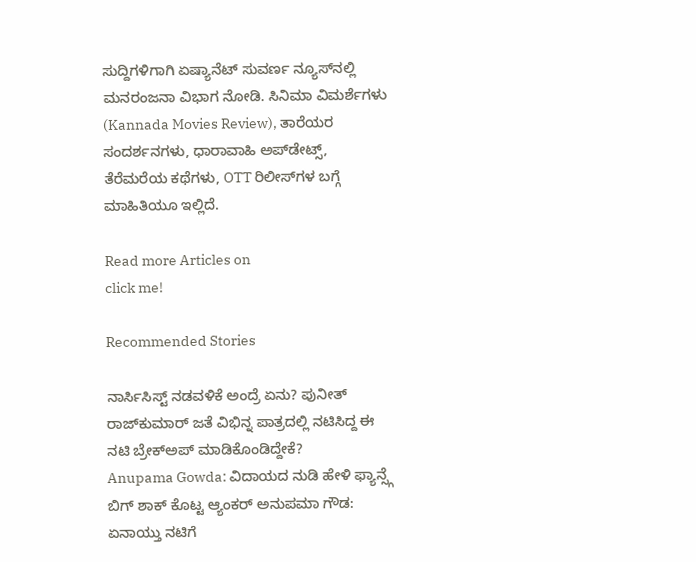ಸುದ್ದಿಗಳಿಗಾಗಿ ಏಷ್ಯಾನೆಟ್ ಸುವರ್ಣ ನ್ಯೂಸ್‌ನಲ್ಲಿ ಮನರಂಜನಾ ವಿಭಾಗ ನೋಡಿ. ಸಿನಿಮಾ ವಿಮರ್ಶೆಗಳು (Kannada Movies Review), ತಾರೆಯರ ಸಂದರ್ಶನಗಳು, ಧಾರಾವಾಹಿ ಅಪ್‌ಡೇಟ್ಸ್‌, ತೆರೆಮರೆಯ ಕಥೆಗಳು, OTT ರಿಲೀಸ್‌ಗಳ ಬಗ್ಗೆ ಮಾಹಿತಿಯೂ ಇಲ್ಲಿದೆ.

Read more Articles on
click me!

Recommended Stories

ನಾರ್ಸಿಸಿಸ್ಟ್ ನಡವಳಿಕೆ ಅಂದ್ರೆ ಏನು? ಪುನೀತ್ ರಾಜ್‌ಕುಮಾರ್ ಜತೆ ವಿಭಿನ್ನ ಪಾತ್ರದಲ್ಲಿ ನಟಿಸಿದ್ದ ಈ ನಟಿ ಬ್ರೇಕ್‌ಅಪ್ ಮಾಡಿಕೊಂಡಿದ್ದೇಕೆ?
Anupama Gowda: ವಿದಾಯದ ನುಡಿ ಹೇಳಿ ಫ್ಯಾನ್ಸ್ಗೆ ಬಿಗ್ ಶಾಕ್ ಕೊಟ್ಟ ಆ್ಯಂಕರ್ ಅನುಪಮಾ ಗೌಡ: ಏನಾಯ್ತು ನಟಿಗೆ